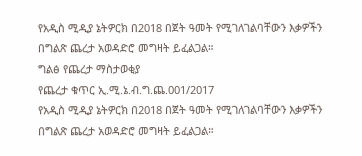የአዲስ ሚዲያ ኔትዎርክ በ2018 በጀት ዓመት የሚገለገልባቸውን እቃዎችን በግልጽ ጨረታ አወዳድሮ መግዛት ይፈልጋል።
ግልፅ የጨረታ ማስታወቂያ
የጨረታ ቁጥር ኢ.ሚ.ኔ.ብ.ግ.ጨ.001/2017
የአዲስ ሚዲያ ኔትዎርክ በ2018 በጀት ዓመት የሚገለገልባቸውን እቃዎችን በግልጽ ጨረታ አወዳድሮ መግዛት ይፈልጋል።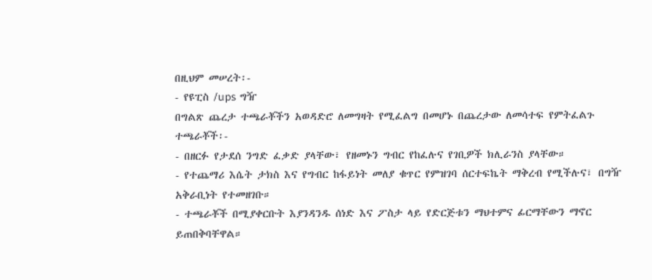በዚህም መሠረት፡-
- የዩፒስ /ups ግዥ
በግልጽ ጨረታ ተጫራቾችን አወዳድሮ ለመግዛት የሚፈልግ በመሆኑ በጨረታው ለመሳተፍ የምትፈልጉ ተጫራቾች፡-
- በዘርፉ የታደሰ ንግድ ፈቃድ ያላቸው፣ የዘመኑን ግብር የከፈሉና የገቢዎች ክሊራንስ ያላቸው።
- የተጨማሪ እሴት ታክስ እና የግብር ከፋይነት መለያ ቁጥር የምዝገባ ሰርተፍኬት ማቅረብ የሚችሉና፣ በግዥ አቅራቢነት የተመዘገቡ።
- ተጫራቾች በሚያቀርቡት እያንዳንዱ ሰነድ እና ፖስታ ላይ የድርጅቱን ማህተምና ፊርማቸውን ማኖር ይጠበቅባቸዋል።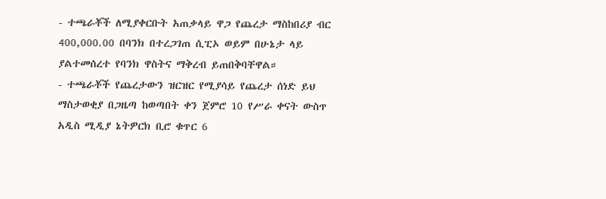- ተጫራቾች ለሚያቀርቡት አጠቃላይ ዋጋ የጨረታ ማስከበሪያ ብር 400,000.00 በባንክ በተረጋገጠ ሲፒኦ ወይም በሁኔታ ላይ ያልተመሰረተ የባንክ ዋስትና ማቅረብ ይጠበቅባቸዋል።
- ተጫራቾች የጨረታውን ዝርዝር የሚያሳይ የጨረታ ሰነድ ይህ ማስታወቂያ በጋዜጣ ከወጣበት ቀን ጀምሮ 10 የሥራ ቀናት ውስጥ አዲስ ሚዲያ ኔትዎርክ ቢሮ ቁጥር 6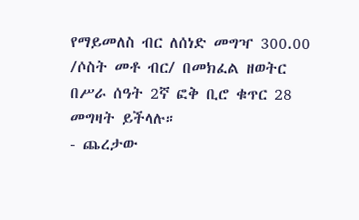የማይመለስ ብር ለሰነድ መግዣ 300.00 /ሶስት መቶ ብር/ በመክፈል ዘወትር በሥራ ሰዓት 2ኛ ፎቅ ቢሮ ቁጥር 28 መግዛት ይችላሉ።
- ጨረታው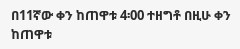በ11ኛው ቀን ከጠዋቱ 4፡00 ተዘግቶ በዚሁ ቀን ከጠዋቱ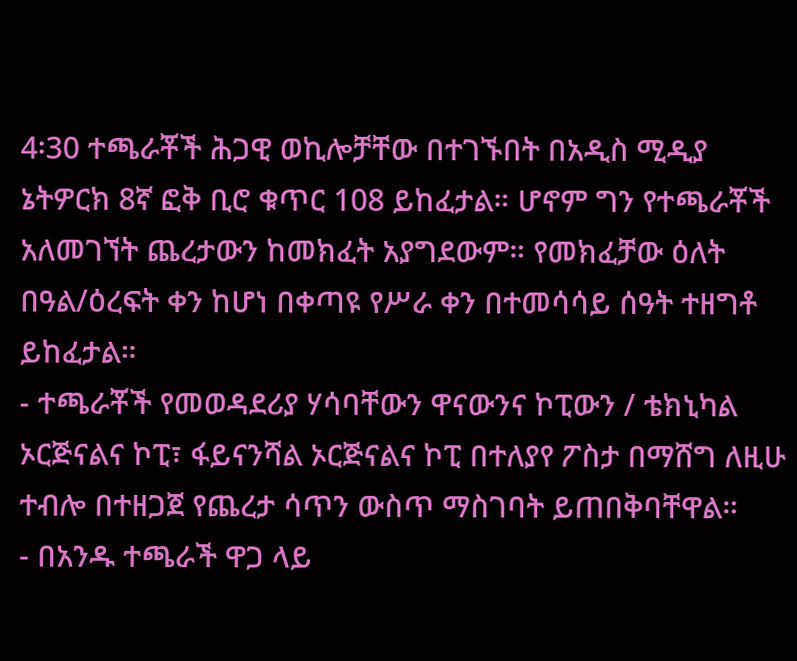4፡30 ተጫራቾች ሕጋዊ ወኪሎቻቸው በተገኙበት በአዲስ ሚዲያ ኔትዎርክ 8ኛ ፎቅ ቢሮ ቁጥር 108 ይከፈታል። ሆኖም ግን የተጫራቾች አለመገኘት ጨረታውን ከመክፈት አያግደውም። የመክፈቻው ዕለት በዓል/ዕረፍት ቀን ከሆነ በቀጣዩ የሥራ ቀን በተመሳሳይ ሰዓት ተዘግቶ ይከፈታል።
- ተጫራቾች የመወዳደሪያ ሃሳባቸውን ዋናውንና ኮፒውን / ቴክኒካል ኦርጅናልና ኮፒ፣ ፋይናንሻል ኦርጅናልና ኮፒ በተለያየ ፖስታ በማሸግ ለዚሁ ተብሎ በተዘጋጀ የጨረታ ሳጥን ውስጥ ማስገባት ይጠበቅባቸዋል።
- በአንዱ ተጫራች ዋጋ ላይ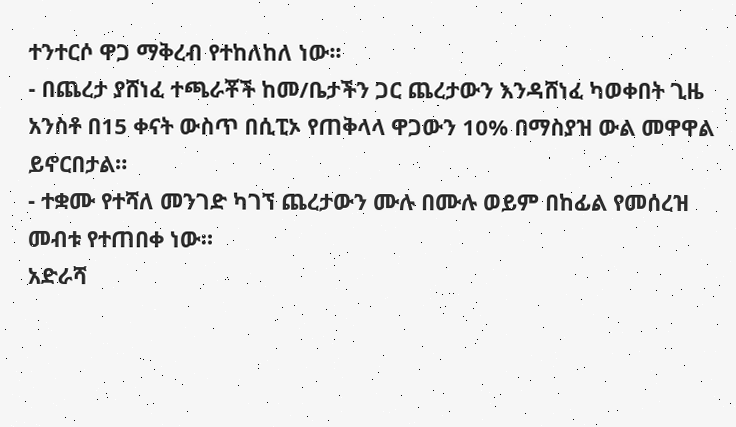ተንተርሶ ዋጋ ማቅረብ የተከለከለ ነው፡፡
- በጨረታ ያሸነፈ ተጫራቾች ከመ/ቤታችን ጋር ጨረታውን እንዳሸነፈ ካወቀበት ጊዜ አንስቶ በ15 ቀናት ውስጥ በሲፒኦ የጠቅላላ ዋጋውን 10% በማስያዝ ውል መዋዋል ይኖርበታል።
- ተቋሙ የተሻለ መንገድ ካገኘ ጨረታውን ሙሉ በሙሉ ወይም በከፊል የመሰረዝ መብቱ የተጠበቀ ነው።
አድራሻ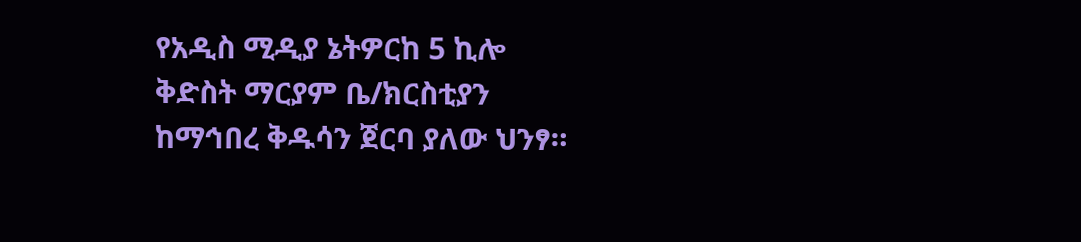የአዲስ ሚዲያ ኔትዎርከ 5 ኪሎ ቅድስት ማርያም ቤ/ክርስቲያን ከማኅበረ ቅዱሳን ጀርባ ያለው ህንፃ።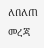ለበለጠ መረጃ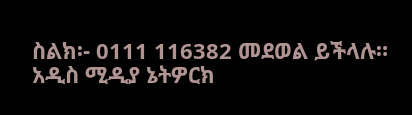ስልክ፡- 0111 116382 መደወል ይችላሉ።
አዲስ ሚዲያ ኔትዎርክ